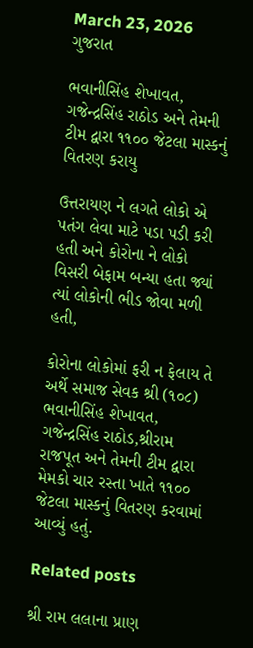March 23, 2026
ગુજરાત

ભવાનીસિંહ શેખાવત, ગજેન્દ્રસિંહ રાઠોડ અને તેમની ટીમ દ્વારા ૧૧૦૦ જેટલા માસ્કનું વિતરણ કરાયુ

ઉત્તરાયણ ને લગતે લોકો એ પતંગ લેવા માટે પડા પડી કરી હતી અને કોરોના ને લોકો વિસરી બેફામ બન્યા હતા જ્યાં ત્યાં લોકોની ભીડ જોવા મળી હતી,

કોરોના લોકોમાં ફરી ન ફેલાય તે અર્થે સમાજ સેવક શ્રી (૧૦૮) ભવાનીસિંહ શેખાવત, ગજેન્દ્રસિંહ રાઠોડ,શ્રીરામ રાજપૂત અને તેમની ટીમ દ્વારા મેમકો ચાર રસ્તા ખાતે ૧૧૦૦ જેટલા માસ્કનું વિતરણ કરવામાં આવ્યું હતું.

Related posts

શ્રી રામ લલાના પ્રાણ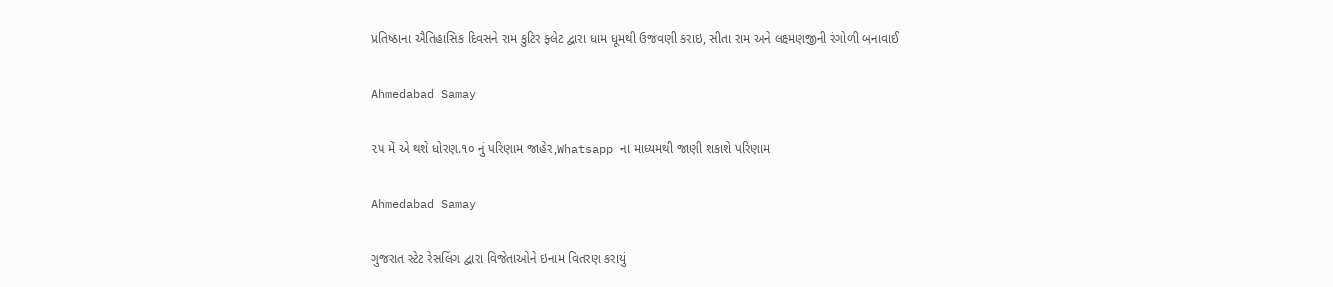પ્રતિષ્ઠાના ઐતિહાસિક દિવસને રામ કુટિર ફ્લેટ દ્વારા ધામ ધૂમથી ઉજવણી કરાઇ, સીતા રામ અને લક્ષ્મણજીની રંગોળી બનાવાઈ

Ahmedabad Samay

૨૫ મેં એ થશે ધોરણ.૧૦ નું પરિણામ જાહેર,Whatsapp ના માધ્યમથી જાણી શકાશે પરિણામ

Ahmedabad Samay

ગુજરાત સ્ટેટ રેસલિંગ દ્વારા વિજેતાઓને ઇનામ વિતરણ કરાયું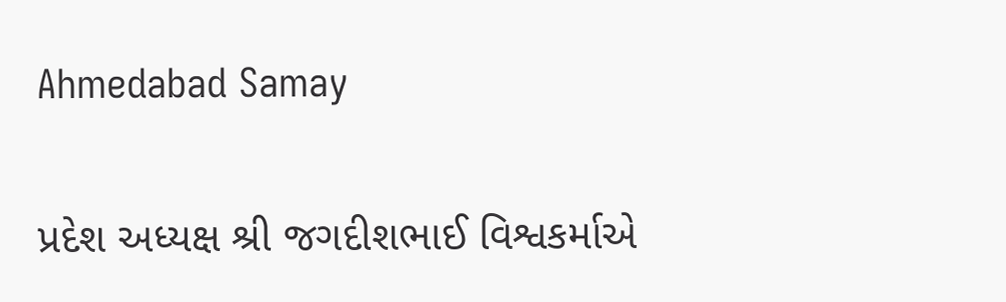Ahmedabad Samay

પ્રદેશ અધ્યક્ષ શ્રી જગદીશભાઈ વિશ્વકર્માએ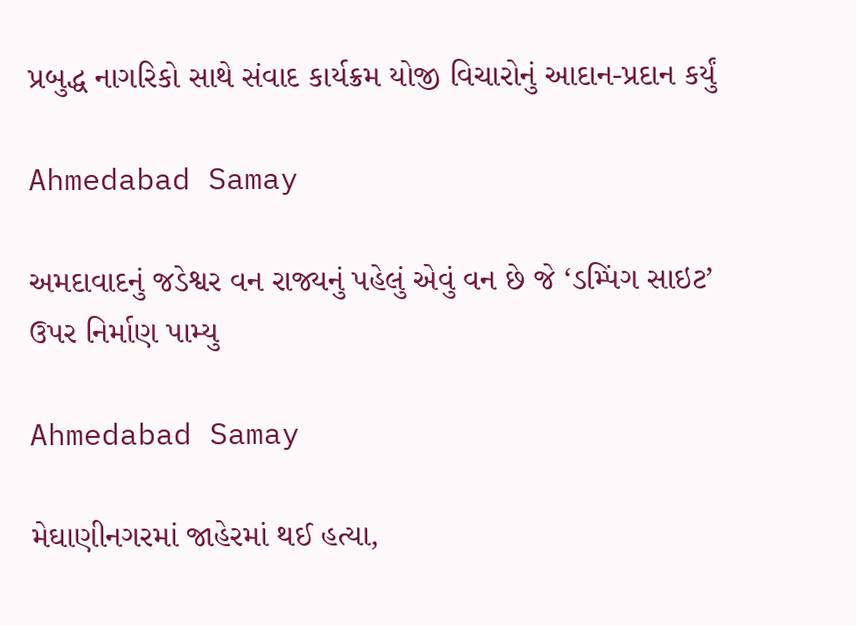પ્રબુદ્ધ નાગરિકો સાથે સંવાદ કાર્યક્રમ યોજી વિચારોનું આદાન-પ્રદાન કર્યું

Ahmedabad Samay

અમદાવાદનું જડેશ્વર વન રાજ્યનું પહેલું એવું વન છે જે ‘ડમ્પિંગ સાઇટ’ ઉપર નિર્માણ પામ્યુ

Ahmedabad Samay

મેઘાણીનગરમાં જાહેરમાં થઈ હત્યા,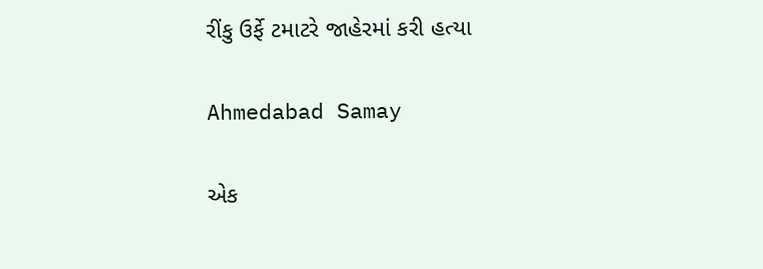રીંકુ ઉર્ફે ટમાટરે જાહેરમાં કરી હત્યા

Ahmedabad Samay

એક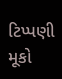ટિપ્પણી મૂકો